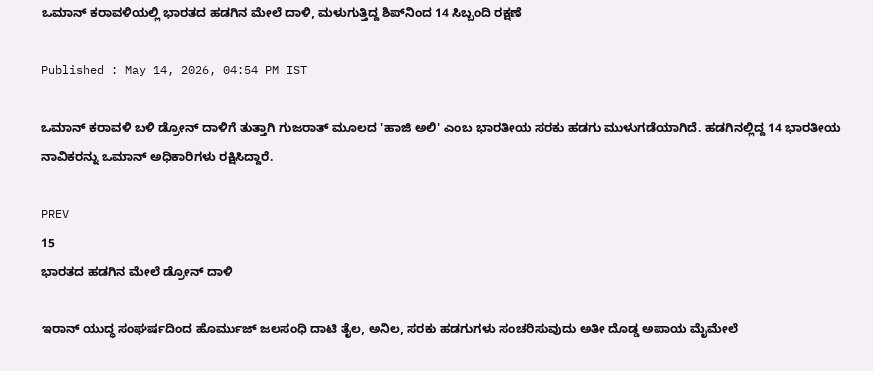ಒಮಾನ್ ಕರಾವಳಿಯಲ್ಲಿ ಭಾರತದ ಹಡಗಿನ ಮೇಲೆ ದಾಳಿ, ಮಳುಗುತ್ತಿದ್ದ ಶಿಪ್‌ನಿಂದ 14 ಸಿಬ್ಬಂದಿ ರಕ್ಷಣೆ

Published : May 14, 2026, 04:54 PM IST

ಒಮಾನ್ ಕರಾವಳಿ ಬಳಿ ಡ್ರೋನ್ ದಾಳಿಗೆ ತುತ್ತಾಗಿ ಗುಜರಾತ್ ಮೂಲದ 'ಹಾಜಿ ಅಲಿ' ಎಂಬ ಭಾರತೀಯ ಸರಕು ಹಡಗು ಮುಳುಗಡೆಯಾಗಿದೆ. ಹಡಗಿನಲ್ಲಿದ್ದ 14 ಭಾರತೀಯ ನಾವಿಕರನ್ನು ಒಮಾನ್ ಅಧಿಕಾರಿಗಳು ರಕ್ಷಿಸಿದ್ದಾರೆ.

PREV
15
ಭಾರತದ ಹಡಗಿನ ಮೇಲೆ ಡ್ರೋನ್ ದಾಳಿ

ಇರಾನ್ ಯುದ್ಧ ಸಂಘರ್ಷದಿಂದ ಹೊರ್ಮುಜ್ ಜಲಸಂಧಿ ದಾಟಿ ತೈಲ, ಅನಿಲ, ಸರಕು ಹಡಗುಗಳು ಸಂಚರಿಸುವುದು ಅತೀ ದೊಡ್ಡ ಅಪಾಯ ಮೈಮೇಲೆ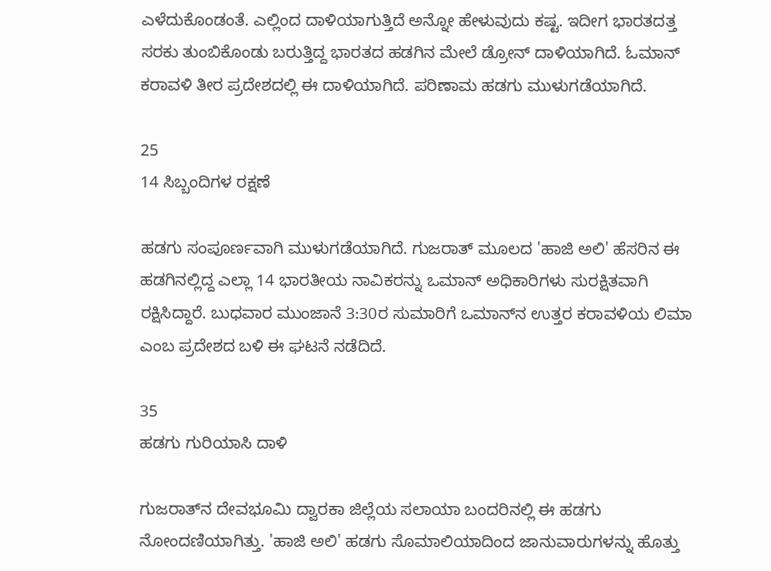ಎಳೆದುಕೊಂಡಂತೆ. ಎಲ್ಲಿಂದ ದಾಳಿಯಾಗುತ್ತಿದೆ ಅನ್ನೋ ಹೇಳುವುದು ಕಷ್ಟ. ಇದೀಗ ಭಾರತದತ್ತ ಸರಕು ತುಂಬಿಕೊಂಡು ಬರುತ್ತಿದ್ದ ಭಾರತದ ಹಡಗಿನ ಮೇಲೆ ಡ್ರೋನ್ ದಾಳಿಯಾಗಿದೆ. ಓಮಾನ್ ಕರಾವಳಿ ತೀರ ಪ್ರದೇಶದಲ್ಲಿ ಈ ದಾಳಿಯಾಗಿದೆ. ಪರಿಣಾಮ ಹಡಗು ಮುಳುಗಡೆಯಾಗಿದೆ.

25
14 ಸಿಬ್ಬಂದಿಗಳ ರಕ್ಷಣೆ

ಹಡಗು ಸಂಪೂರ್ಣವಾಗಿ ಮುಳುಗಡೆಯಾಗಿದೆ. ಗುಜರಾತ್ ಮೂಲದ 'ಹಾಜಿ ಅಲಿ' ಹೆಸರಿನ ಈ ಹಡಗಿನಲ್ಲಿದ್ದ ಎಲ್ಲಾ 14 ಭಾರತೀಯ ನಾವಿಕರನ್ನು ಒಮಾನ್ ಅಧಿಕಾರಿಗಳು ಸುರಕ್ಷಿತವಾಗಿ ರಕ್ಷಿಸಿದ್ದಾರೆ. ಬುಧವಾರ ಮುಂಜಾನೆ 3:30ರ ಸುಮಾರಿಗೆ ಒಮಾನ್‌ನ ಉತ್ತರ ಕರಾವಳಿಯ ಲಿಮಾ ಎಂಬ ಪ್ರದೇಶದ ಬಳಿ ಈ ಘಟನೆ ನಡೆದಿದೆ.

35
ಹಡಗು ಗುರಿಯಾಸಿ ದಾಳಿ

ಗುಜರಾತ್‌ನ ದೇವಭೂಮಿ ದ್ವಾರಕಾ ಜಿಲ್ಲೆಯ ಸಲಾಯಾ ಬಂದರಿನಲ್ಲಿ ಈ ಹಡಗು ನೋಂದಣಿಯಾಗಿತ್ತು. 'ಹಾಜಿ ಅಲಿ' ಹಡಗು ಸೊಮಾಲಿಯಾದಿಂದ ಜಾನುವಾರುಗಳನ್ನು ಹೊತ್ತು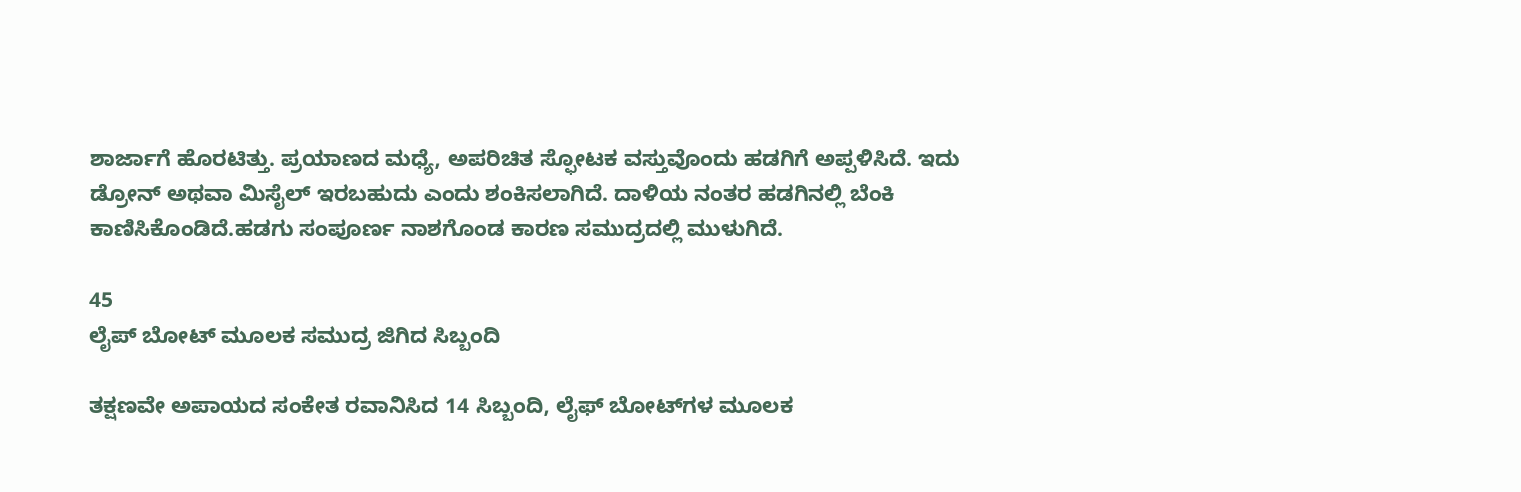ಶಾರ್ಜಾಗೆ ಹೊರಟಿತ್ತು. ಪ್ರಯಾಣದ ಮಧ್ಯೆ, ಅಪರಿಚಿತ ಸ್ಫೋಟಕ ವಸ್ತುವೊಂದು ಹಡಗಿಗೆ ಅಪ್ಪಳಿಸಿದೆ. ಇದು ಡ್ರೋನ್ ಅಥವಾ ಮಿಸೈಲ್ ಇರಬಹುದು ಎಂದು ಶಂಕಿಸಲಾಗಿದೆ. ದಾಳಿಯ ನಂತರ ಹಡಗಿನಲ್ಲಿ ಬೆಂಕಿ ಕಾಣಿಸಿಕೊಂಡಿದೆ.ಹಡಗು ಸಂಪೂರ್ಣ ನಾಶಗೊಂಡ ಕಾರಣ ಸಮುದ್ರದಲ್ಲಿ ಮುಳುಗಿದೆ.

45
ಲೈಪ್ ಬೋಟ್ ಮೂಲಕ ಸಮುದ್ರ ಜಿಗಿದ ಸಿಬ್ಬಂದಿ

ತಕ್ಷಣವೇ ಅಪಾಯದ ಸಂಕೇತ ರವಾನಿಸಿದ 14 ಸಿಬ್ಬಂದಿ, ಲೈಫ್ ಬೋಟ್‌ಗಳ ಮೂಲಕ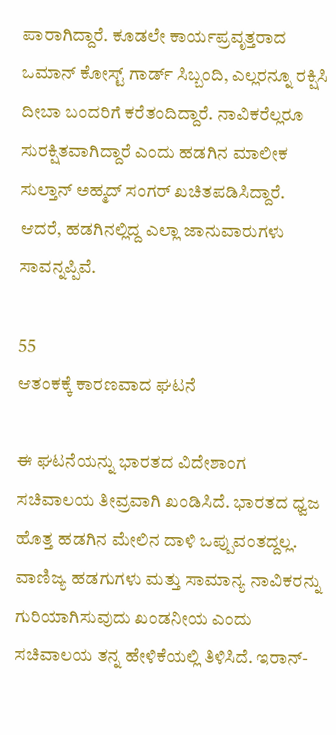ಪಾರಾಗಿದ್ದಾರೆ. ಕೂಡಲೇ ಕಾರ್ಯಪ್ರವೃತ್ತರಾದ ಒಮಾನ್ ಕೋಸ್ಟ್ ಗಾರ್ಡ್ ಸಿಬ್ಬಂದಿ, ಎಲ್ಲರನ್ನೂ ರಕ್ಷಿಸಿ ದೀಬಾ ಬಂದರಿಗೆ ಕರೆತಂದಿದ್ದಾರೆ. ನಾವಿಕರೆಲ್ಲರೂ ಸುರಕ್ಷಿತವಾಗಿದ್ದಾರೆ ಎಂದು ಹಡಗಿನ ಮಾಲೀಕ ಸುಲ್ತಾನ್ ಅಹ್ಮದ್ ಸಂಗರ್ ಖಚಿತಪಡಿಸಿದ್ದಾರೆ. ಆದರೆ, ಹಡಗಿನಲ್ಲಿದ್ದ ಎಲ್ಲಾ ಜಾನುವಾರುಗಳು ಸಾವನ್ನಪ್ಪಿವೆ.

55
ಆತಂಕಕ್ಕೆ ಕಾರಣವಾದ ಘಟನೆ

ಈ ಘಟನೆಯನ್ನು ಭಾರತದ ವಿದೇಶಾಂಗ ಸಚಿವಾಲಯ ತೀವ್ರವಾಗಿ ಖಂಡಿಸಿದೆ. ಭಾರತದ ಧ್ವಜ ಹೊತ್ತ ಹಡಗಿನ ಮೇಲಿನ ದಾಳಿ ಒಪ್ಪುವಂತದ್ದಲ್ಲ. ವಾಣಿಜ್ಯ ಹಡಗುಗಳು ಮತ್ತು ಸಾಮಾನ್ಯ ನಾವಿಕರನ್ನು ಗುರಿಯಾಗಿಸುವುದು ಖಂಡನೀಯ ಎಂದು ಸಚಿವಾಲಯ ತನ್ನ ಹೇಳಿಕೆಯಲ್ಲಿ ತಿಳಿಸಿದೆ. ಇರಾನ್-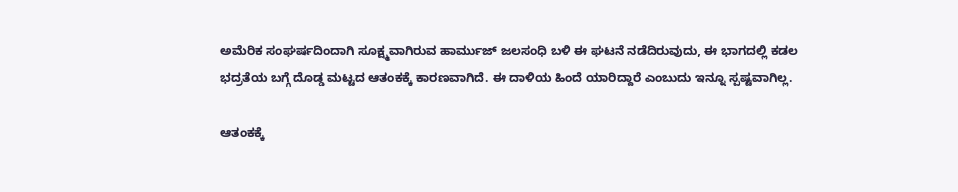ಅಮೆರಿಕ ಸಂಘರ್ಷದಿಂದಾಗಿ ಸೂಕ್ಷ್ಮವಾಗಿರುವ ಹಾರ್ಮುಜ್ ಜಲಸಂಧಿ ಬಳಿ ಈ ಘಟನೆ ನಡೆದಿರುವುದು, ಈ ಭಾಗದಲ್ಲಿ ಕಡಲ ಭದ್ರತೆಯ ಬಗ್ಗೆ ದೊಡ್ಡ ಮಟ್ಟದ ಆತಂಕಕ್ಕೆ ಕಾರಣವಾಗಿದೆ. ಈ ದಾಳಿಯ ಹಿಂದೆ ಯಾರಿದ್ದಾರೆ ಎಂಬುದು ಇನ್ನೂ ಸ್ಪಷ್ಟವಾಗಿಲ್ಲ.

ಆತಂಕಕ್ಕೆ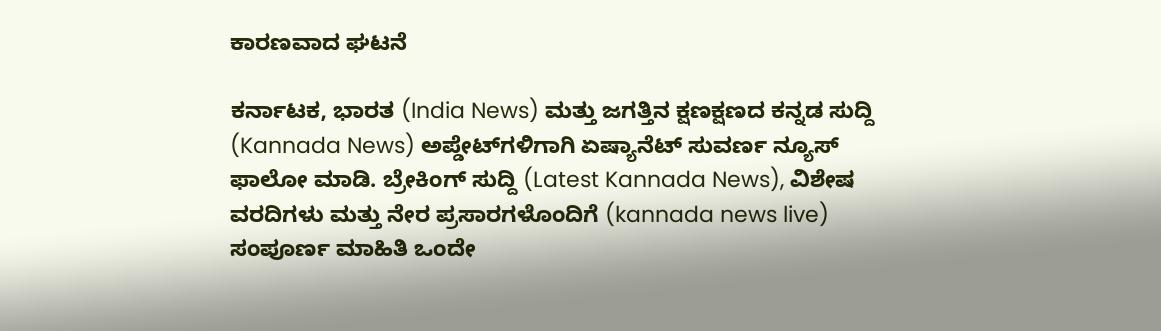ಕಾರಣವಾದ ಘಟನೆ

ಕರ್ನಾಟಕ, ಭಾರತ (India News) ಮತ್ತು ಜಗತ್ತಿನ ಕ್ಷಣಕ್ಷಣದ ಕನ್ನಡ ಸುದ್ದಿ (Kannada News) ಅಪ್ಡೇಟ್‌ಗಳಿಗಾಗಿ ಏಷ್ಯಾನೆಟ್ ಸುವರ್ಣ ನ್ಯೂಸ್‌ ಫಾಲೋ ಮಾಡಿ. ಬ್ರೇಕಿಂಗ್ ಸುದ್ದಿ (Latest Kannada News), ವಿಶೇಷ ವರದಿಗಳು ಮತ್ತು ನೇರ ಪ್ರಸಾರಗಳೊಂದಿಗೆ (kannada news live) ಸಂಪೂರ್ಣ ಮಾಹಿತಿ ಒಂದೇ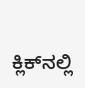ಕ್ಲಿಕ್‌ನಲ್ಲಿ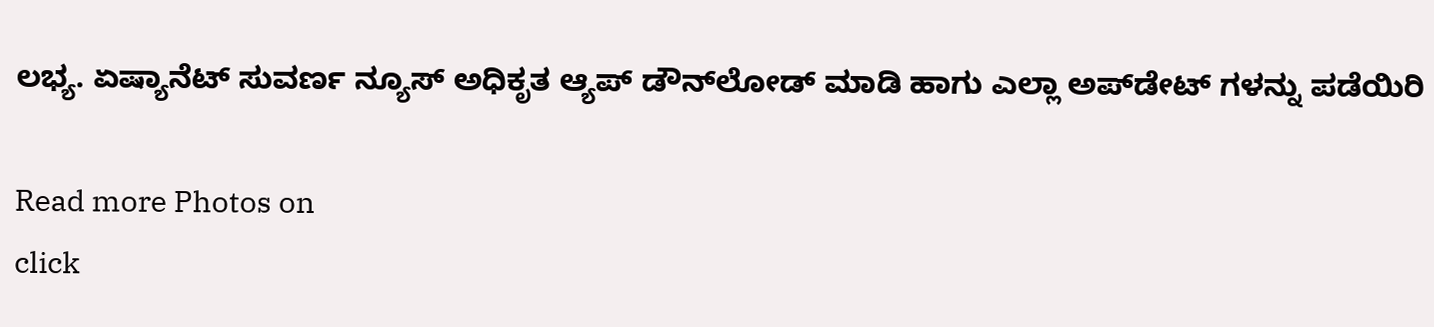ಲಭ್ಯ. ಏಷ್ಯಾನೆಟ್ ಸುವರ್ಣ ನ್ಯೂಸ್ ಅಧಿಕೃತ ಆ್ಯಪ್ ಡೌನ್‌ಲೋಡ್ ಮಾಡಿ ಹಾಗು ಎಲ್ಲಾ ಅಪ್‌ಡೇಟ್ ಗಳನ್ನು ಪಡೆಯಿರಿ

Read more Photos on
click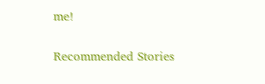me!

Recommended Stories